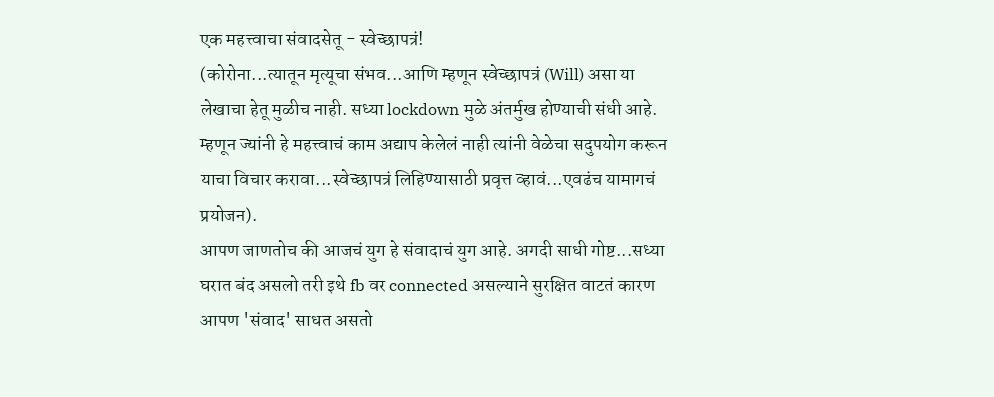एक महत्त्वाचा संवादसेतू - स्वेच्छापत्रं!
(कोरोना...त्यातून मृत्यूचा संभव...आणि म्हणून स्वेच्छापत्रं (Will) असा या लेखाचा हेतू मुळीच नाही. सध्या lockdown मुळे अंतर्मुख होण्याची संधी आहे. म्हणून ज्यांनी हे महत्त्वाचं काम अद्याप केलेलं नाही त्यांनी वेळेचा सदुपयोग करून याचा विचार करावा...स्वेच्छापत्रं लिहिण्यासाठी प्रवृत्त व्हावं...एवढंच यामागचं प्रयोजन).
आपण जाणतोच की आजचं युग हे संवादाचं युग आहे. अगदी साधी गोष्ट...सध्या घरात बंद असलो तरी इथे fb वर connected असल्याने सुरक्षित वाटतं कारण आपण 'संवाद' साधत असतो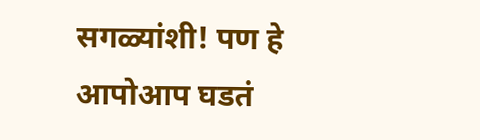सगळ्यांशी! पण हे आपोआप घडतं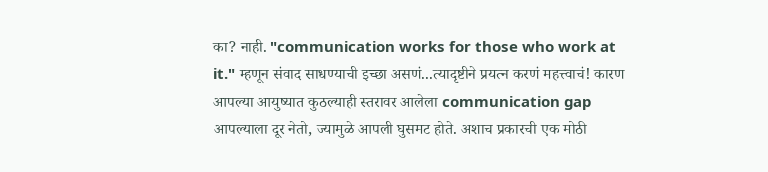का? नाही. "communication works for those who work at it." म्हणून संवाद साधण्याची इच्छा असणं...त्यादृष्टीने प्रयत्न करणं महत्त्वाचं! कारण आपल्या आयुष्यात कुठल्याही स्तरावर आलेला communication gap आपल्याला दूर नेतो, ज्यामुळे आपली घुसमट होते. अशाच प्रकारची एक मोठी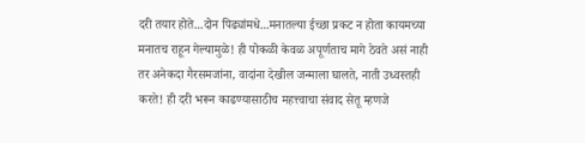दरी तयार होते...दोन पिढ्यांमधे...मनातल्या ईच्छा प्रकट न होता कायमच्या मनातच राहून गेल्यामुळे! ही पोकळी केवळ अपूर्णताच मागे ठेवते असं नाही तर अनेकदा गैरसमजांना, वादांना देखील जन्माला घालते, नाती उध्वस्तही करते! ही दरी भरून काढण्यासाठीच महत्त्वाचा संवाद सेतू म्हणजे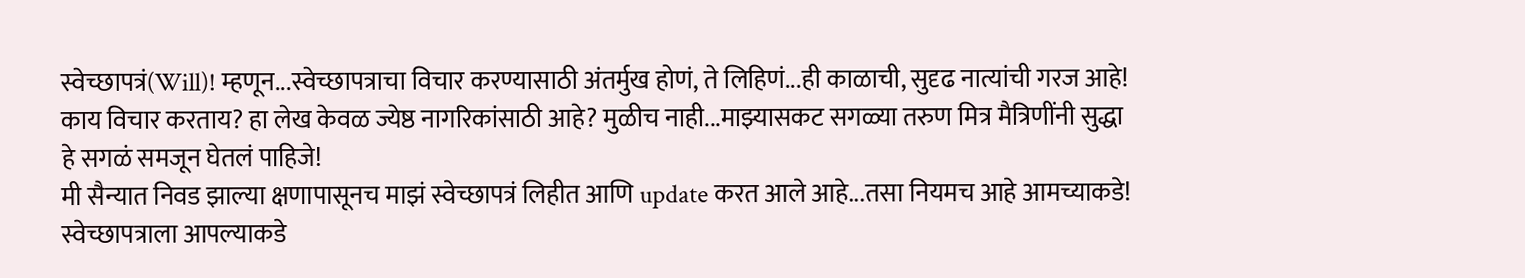स्वेच्छापत्रं(Will)! म्हणून...स्वेच्छापत्राचा विचार करण्यासाठी अंतर्मुख होणं, ते लिहिणं...ही काळाची, सुदृढ नात्यांची गरज आहे! काय विचार करताय? हा लेख केवळ ज्येष्ठ नागरिकांसाठी आहे? मुळीच नाही...माझ्यासकट सगळ्या तरुण मित्र मैत्रिणींनी सुद्धा हे सगळं समजून घेतलं पाहिजे!
मी सैन्यात निवड झाल्या क्षणापासूनच माझं स्वेच्छापत्रं लिहीत आणि update करत आले आहे...तसा नियमच आहे आमच्याकडे! स्वेच्छापत्राला आपल्याकडे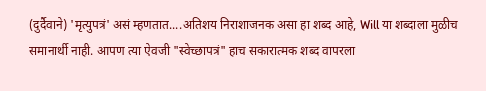(दुर्दैवाने) 'मृत्युपत्रं' असं म्हणतात....अतिशय निराशाजनक असा हा शब्द आहे, Will या शब्दाला मुळीच समानार्थी नाही. आपण त्या ऐवजी "स्वेच्छापत्रं" हाच सकारात्मक शब्द वापरला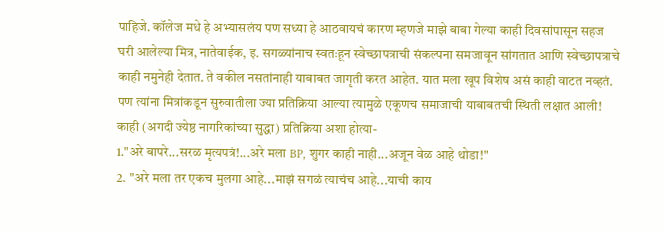पाहिजे. कॉलेज मधे हे अभ्यासलंय पण सध्या हे आठवायचं कारण म्हणजे माझे बाबा गेल्या काही दिवसांपासून सहज घरी आलेल्या मित्र, नातेवाईक, इ. सगळ्यांनाच स्वतःहून स्वेच्छापत्राची संकल्पना समजावून सांगतात आणि स्वेच्छापत्राचे काही नमुनेही देतात. ते वकील नसतांनाही याबाबत जागृती करत आहेत. यात मला खूप विशेष असं काही वाटत नव्हतं. पण त्यांना मित्रांकडून सुरुवातीला ज्या प्रतिक्रिया आल्या त्यामुळे एकूणच समाजाची याबाबतची स्थिती लक्षात आली! काही (अगदी ज्येष्ठ नागरिकांच्या सुद्धा) प्रतिक्रिया अशा होत्या-
1."अरे बापरे...सरळ मृत्यपत्रं!...अरे मला BP, शुगर काही नाही...अजून वेळ आहे थोडा!"
2. "अरे मला तर एकच मुलगा आहे...माझं सगळं त्याचंच आहे...याची काय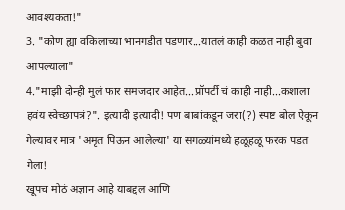आवश्यकता!"
3. "कोण ह्या वकिलाच्या भानगडीत पडणार...यातलं काही कळत नाही बुवा आपल्याला"
4."माझी दोन्ही मुलं फार समजदार आहेत...प्रॉपर्टी चं काही नाही...कशाला हवंय स्वेच्छापत्रं?". इत्यादी इत्यादी! पण बाबांकडून जरा(?) स्पष्ट बोल ऐकून गेल्यावर मात्र 'अमृत पिऊन आलेल्या' या सगळ्यांमध्ये हळूहळू फरक पडत गेला!
खूपच मोठं अज्ञान आहे याबद्दल आणि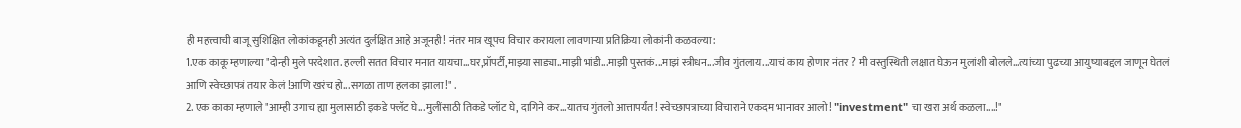ही महत्त्वाची बाजू सुशिक्षित लोकांकडूनही अत्यंत दुर्लक्षित आहे अजूनही! नंतर मात्र खूपच विचार करायला लावणाऱ्या प्रतिक्रिया लोकांनी कळवल्या:
1.एक काकू म्हणाल्या "दोन्ही मुले परदेशात. हल्ली सतत विचार मनात यायचा...घर,प्रॉपर्टी,माझ्या साड्या..माझी भांडी...माझी पुस्तकं...माझं स्त्रीधन...जीव गुंतलाय...याचं काय होणार नंतर ? मी वस्तुस्थिती लक्षात घेऊन मुलांशी बोलले...त्यांच्या पुढच्या आयुष्याबद्दल जाणून घेतलं आणि स्वेच्छापत्रं तयार केलं !आणि खरंच हो...सगळा ताण हलका झाला!" .
2. एक काका म्हणाले "आम्ही उगाच ह्या मुलासाठी इकडे फ्लॅट घे...मुलींसाठी तिकडे प्लॉट घे, दागिने कर...यातच गुंतलो आत्तापर्यंत! स्वेच्छापत्राच्या विचाराने एकदम भानावर आलो! "investment" चा खरा अर्थ कळला....!"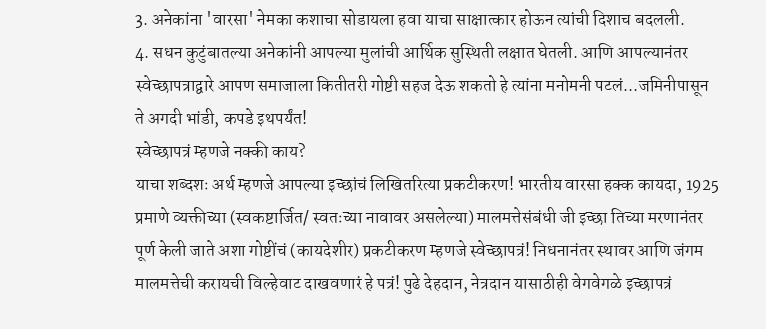3. अनेकांना 'वारसा' नेमका कशाचा सोडायला हवा याचा साक्षात्कार होऊन त्यांची दिशाच बदलली.
4. सधन कुटुंबातल्या अनेकांनी आपल्या मुलांची आर्थिक सुस्थिती लक्षात घेतली. आणि आपल्यानंतर स्वेच्छापत्राद्वारे आपण समाजाला कितीतरी गोष्टी सहज देऊ शकतो हे त्यांना मनोमनी पटलं...जमिनीपासून ते अगदी भांडी, कपडे इथपर्यंत!
स्वेच्छापत्रं म्हणजे नक्की काय?
याचा शब्दशः अर्थ म्हणजे आपल्या इच्छांचं लिखितरित्या प्रकटीकरण! भारतीय वारसा हक्क कायदा, 1925 प्रमाणे व्यक्तीच्या (स्वकष्टार्जित/ स्वतःच्या नावावर असलेल्या) मालमत्तेसंबंधी जी इच्छा तिच्या मरणानंतर पूर्ण केली जाते अशा गोष्टींचं (कायदेशीर) प्रकटीकरण म्हणजे स्वेच्छापत्रं! निधनानंतर स्थावर आणि जंगम मालमत्तेची करायची विल्हेवाट दाखवणारं हे पत्रं! पुढे देहदान, नेत्रदान यासाठीही वेगवेगळे इच्छापत्रं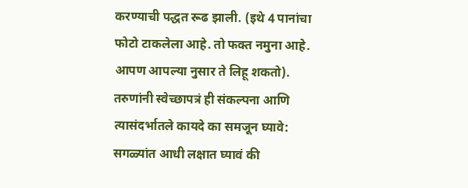करण्याची पद्धत रूढ झाली. (इथे 4 पानांचा फोटो टाकलेला आहे. तो फक्त नमुना आहे. आपण आपल्या नुसार ते लिहू शकतो).
तरुणांनी स्वेच्छापत्रं ही संकल्पना आणि त्यासंदर्भातले कायदे का समजून घ्यावे:
सगळ्यांत आधी लक्षात घ्यावं की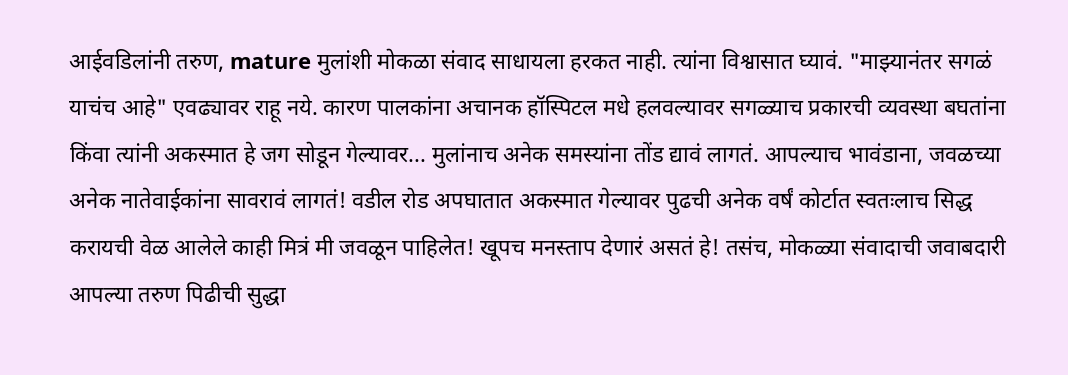आईवडिलांनी तरुण, mature मुलांशी मोकळा संवाद साधायला हरकत नाही. त्यांना विश्वासात घ्यावं. "माझ्यानंतर सगळं याचंच आहे" एवढ्यावर राहू नये. कारण पालकांना अचानक हॉस्पिटल मधे हलवल्यावर सगळ्याच प्रकारची व्यवस्था बघतांना किंवा त्यांनी अकस्मात हे जग सोडून गेल्यावर... मुलांनाच अनेक समस्यांना तोंड द्यावं लागतं. आपल्याच भावंडाना, जवळच्या अनेक नातेवाईकांना सावरावं लागतं! वडील रोड अपघातात अकस्मात गेल्यावर पुढची अनेक वर्षं कोर्टात स्वतःलाच सिद्ध करायची वेळ आलेले काही मित्रं मी जवळून पाहिलेत! खूपच मनस्ताप देणारं असतं हे! तसंच, मोकळ्या संवादाची जवाबदारी आपल्या तरुण पिढीची सुद्धा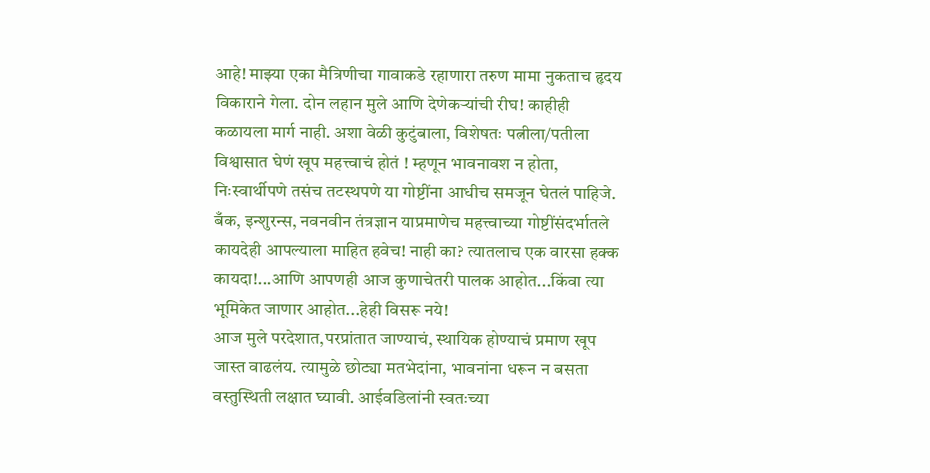आहे! माझ्या एका मैत्रिणीचा गावाकडे रहाणारा तरुण मामा नुकताच हृदय विकाराने गेला. दोन लहान मुले आणि देणेकऱ्यांची रीघ! काहीही कळायला मार्ग नाही. अशा वेळी कुटुंबाला, विशेषतः पत्नीला/पतीला विश्वासात घेणं खूप महत्त्वाचं होतं ! म्हणून भावनावश न होता, निःस्वार्थीपणे तसंच तटस्थपणे या गोष्टींना आधीच समजून घेतलं पाहिजे. बँक, इन्शुरन्स, नवनवीन तंत्रज्ञान याप्रमाणेच महत्त्वाच्या गोष्टींसंदर्भातले कायदेही आपल्याला माहित हवेच! नाही का? त्यातलाच एक वारसा हक्क कायदा!...आणि आपणही आज कुणाचेतरी पालक आहोत...किंवा त्या भूमिकेत जाणार आहोत...हेही विसरू नये!
आज मुले परदेशात,परप्रांतात जाण्याचं, स्थायिक होण्याचं प्रमाण खूप जास्त वाढलंय. त्यामुळे छोट्या मतभेदांना, भावनांना धरून न बसता वस्तुस्थिती लक्षात घ्यावी. आईवडिलांनी स्वतःच्या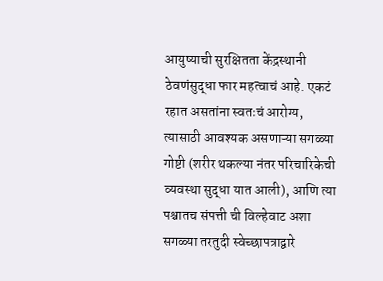आयुष्याची सुरक्षितता केंद्रस्थानी ठेवणंसुद्धा फार महत्वाचं आहे. एकटं रहात असतांना स्वतःचं आरोग्य, त्यासाठी आवश्यक असणाऱ्या सगळ्या गोष्टी (शरीर थकल्या नंतर परिचारिकेची व्यवस्था सुद्धा यात आली), आणि त्या पश्चातच संपत्ती ची विल्हेवाट अशा सगळ्या तरतुदी स्वेच्छापत्राद्वारे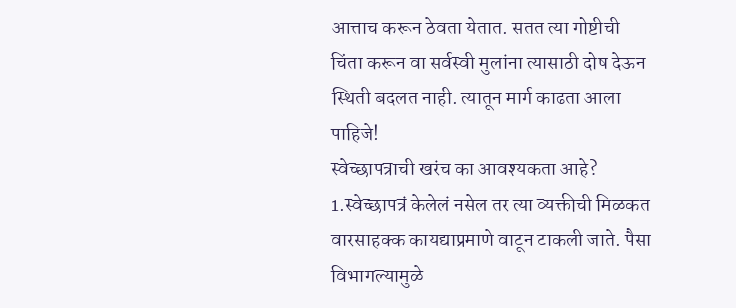आत्ताच करून ठेवता येतात. सतत त्या गोष्टीची चिंता करून वा सर्वस्वी मुलांना त्यासाठी दोष देऊन स्थिती बदलत नाही. त्यातून मार्ग काढता आला पाहिजे!
स्वेच्छापत्राची खरंच का आवश्यकता आहे?
1.स्वेच्छापत्रं केलेलं नसेल तर त्या व्यक्तीची मिळकत वारसाहक्क कायद्याप्रमाणे वाटून टाकली जाते. पैसा विभागल्यामुळे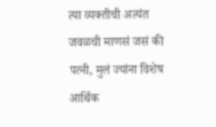त्या व्यक्तीची अत्यंत जवळची माणसं जसं की पत्नी, मुलं ज्यांना विशेष आर्थिक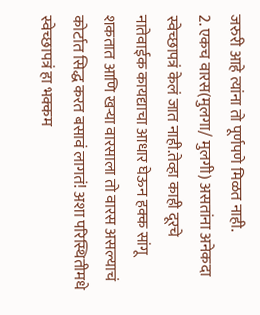जरुरी आहे त्यांना तो पूर्णपणे मिळत नाही.
2. एकच वारस(मुलगा/ मुलगी) असतांना अनेकदा स्वेच्छापत्रं केलं जात नाही.तेव्हा काही दूरचे नातेवाईक कायद्याचा आधार घेऊन हक्क सांगू शकतात आणि खऱ्या वारसाला तो वारस असल्याचं कोर्टात सिद्ध करत बसावं लागतं! अशा परिस्थितीमधे स्वेच्छापत्रं हा भक्कम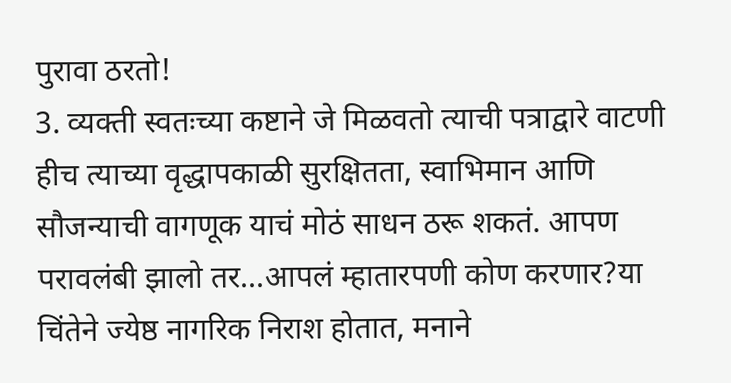पुरावा ठरतो!
3. व्यक्ती स्वतःच्या कष्टाने जे मिळवतो त्याची पत्राद्वारे वाटणी हीच त्याच्या वृद्धापकाळी सुरक्षितता, स्वाभिमान आणि सौजन्याची वागणूक याचं मोठं साधन ठरू शकतं. आपण परावलंबी झालो तर...आपलं म्हातारपणी कोण करणार?या चिंतेने ज्येष्ठ नागरिक निराश होतात, मनाने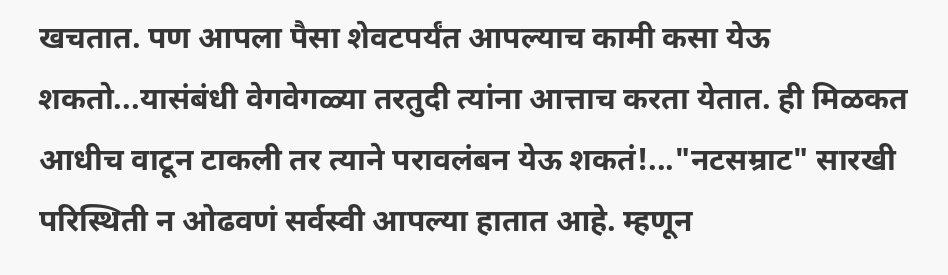खचतात. पण आपला पैसा शेवटपर्यंत आपल्याच कामी कसा येऊ शकतो...यासंबंधी वेगवेगळ्या तरतुदी त्यांना आत्ताच करता येतात. ही मिळकत आधीच वाटून टाकली तर त्याने परावलंबन येऊ शकतं!..."नटसम्राट" सारखी परिस्थिती न ओढवणं सर्वस्वी आपल्या हातात आहे. म्हणून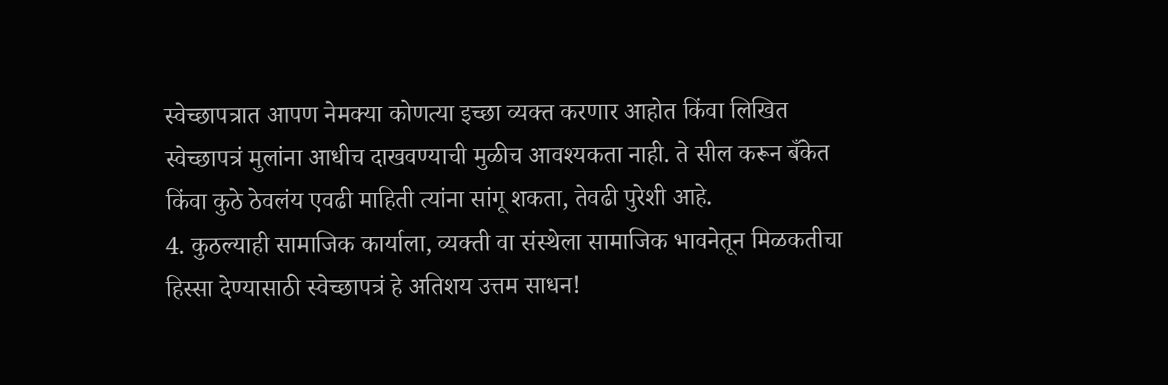स्वेच्छापत्रात आपण नेमक्या कोणत्या इच्छा व्यक्त करणार आहोत किंवा लिखित स्वेच्छापत्रं मुलांना आधीच दाखवण्याची मुळीच आवश्यकता नाही. ते सील करून बँकेत किंवा कुठे ठेवलंय एवढी माहिती त्यांना सांगू शकता, तेवढी पुरेशी आहे.
4. कुठल्याही सामाजिक कार्याला, व्यक्ती वा संस्थेला सामाजिक भावनेतून मिळकतीचा हिस्सा देण्यासाठी स्वेच्छापत्रं हे अतिशय उत्तम साधन!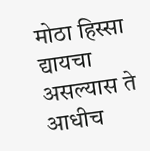मोठा हिस्सा द्यायचा असल्यास ते आधीच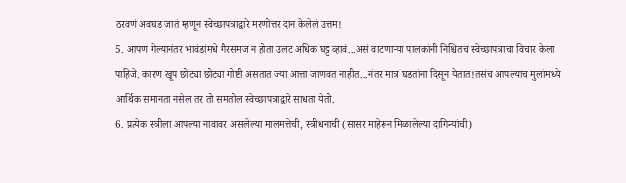ठरवणं अवघड जातं म्हणून स्वेच्छापत्राद्वारे मरणोत्तर दान केलेलं उत्तम!
5. आपण गेल्यानंतर भावंडांमधे गैरसमज न होता उलट अधिक घट्ट व्हावं...असं वाटणाऱ्या पालकांनी निश्चितच स्वेच्छापत्राचा विचार केला पाहिजे. कारण खूप छोट्या छोट्या गोष्टी असतात ज्या आत्ता जाणवत नाहीत...नंतर मात्र घडतांना दिसून येतात!तसंच आपल्याच मुलांमध्ये आर्थिक समानता नसेल तर तो समतोल स्वेच्छापत्राद्वारे साधता येतो.
6. प्रत्येक स्त्रीला आपल्या नावावर असलेल्या मालमत्तेची, स्त्रीधनाची (सासर माहेरून मिळालेल्या दागिन्यांची)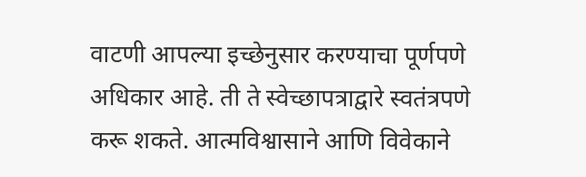वाटणी आपल्या इच्छेनुसार करण्याचा पूर्णपणे अधिकार आहे. ती ते स्वेच्छापत्राद्वारे स्वतंत्रपणे करू शकते. आत्मविश्वासाने आणि विवेकाने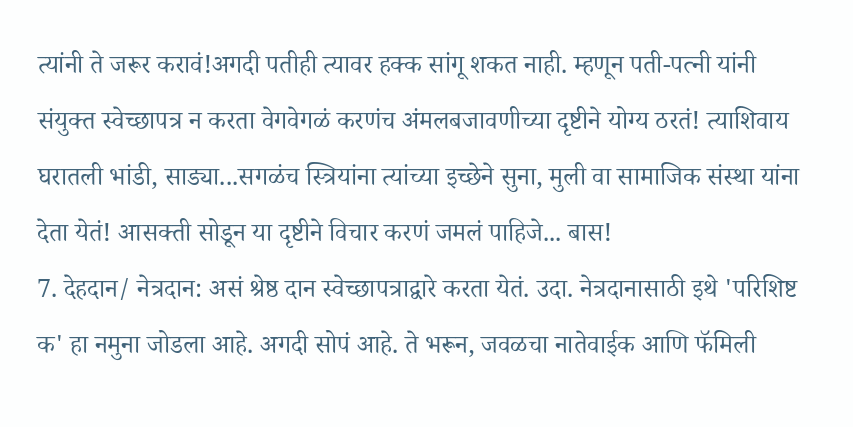त्यांनी ते जरूर करावं!अगदी पतीही त्यावर हक्क सांगू शकत नाही. म्हणून पती-पत्नी यांनी संयुक्त स्वेच्छापत्र न करता वेगवेगळं करणंच अंमलबजावणीच्या दृष्टीने योग्य ठरतं! त्याशिवाय घरातली भांडी, साड्या...सगळंच स्त्रियांना त्यांच्या इच्छेने सुना, मुली वा सामाजिक संस्था यांना देता येतं! आसक्ती सोडून या दृष्टीने विचार करणं जमलं पाहिजे... बास!
7. देहदान/ नेत्रदान: असं श्रेष्ठ दान स्वेच्छापत्राद्वारे करता येतं. उदा. नेत्रदानासाठी इथे 'परिशिष्ट क' हा नमुना जोडला आहे. अगदी सोपं आहे. ते भरून, जवळचा नातेवाईक आणि फॅमिली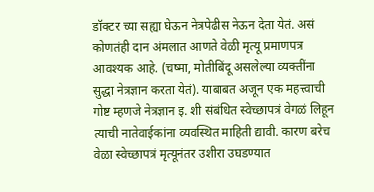डॉक्टर च्या सह्या घेऊन नेत्रपेढीस नेऊन देता येतं. असं कोणतंही दान अंमलात आणते वेळी मृत्यू प्रमाणपत्र आवश्यक आहे. (चष्मा, मोतीबिंदू असलेल्या व्यक्तींना सुद्धा नेत्रज्ञान करता येतं). याबाबत अजून एक महत्त्वाची गोष्ट म्हणजे नेत्रज्ञान इ. शी संबंधित स्वेच्छापत्रं वेगळं लिहून त्याची नातेवाईकांना व्यवस्थित माहिती द्यावी. कारण बरेच वेळा स्वेच्छापत्रं मृत्यूनंतर उशीरा उघडण्यात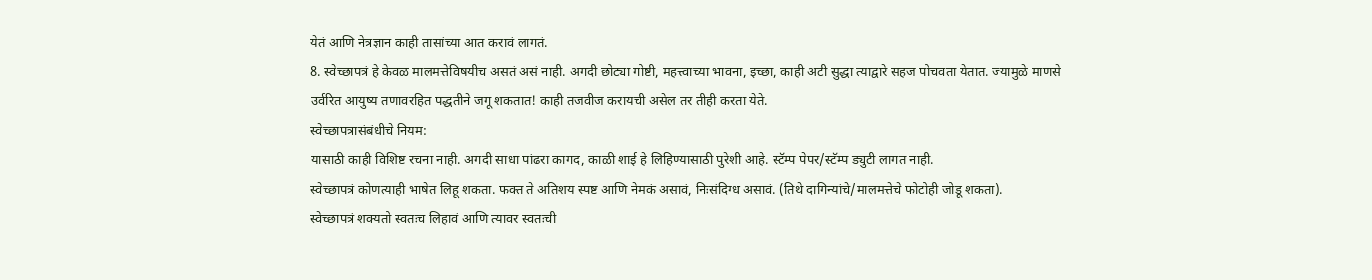येतं आणि नेत्रज्ञान काही तासांच्या आत करावं लागतं.
8. स्वेच्छापत्रं हे केवळ मालमत्तेविषयीच असतं असं नाही. अगदी छोट्या गोष्टी, महत्त्वाच्या भावना, इच्छा, काही अटी सुद्धा त्याद्वारे सहज पोचवता येतात. ज्यामुळे माणसे उर्वरित आयुष्य तणावरहित पद्धतीने जगू शकतात! काही तजवीज करायची असेल तर तीही करता येते.
स्वेच्छापत्रासंबंधीचे नियम:
यासाठी काही विशिष्ट रचना नाही. अगदी साधा पांढरा कागद, काळी शाई हे लिहिण्यासाठी पुरेशी आहे. स्टॅम्प पेपर/स्टॅम्प ड्युटी लागत नाही.
स्वेच्छापत्रं कोणत्याही भाषेत लिहू शकता. फक्त ते अतिशय स्पष्ट आणि नेमकं असावं, निःसंदिग्ध असावं. (तिथे दागिन्यांचे/मालमत्तेचे फोटोही जोडू शकता).
स्वेच्छापत्रं शक्यतो स्वतःच लिहावं आणि त्यावर स्वतःची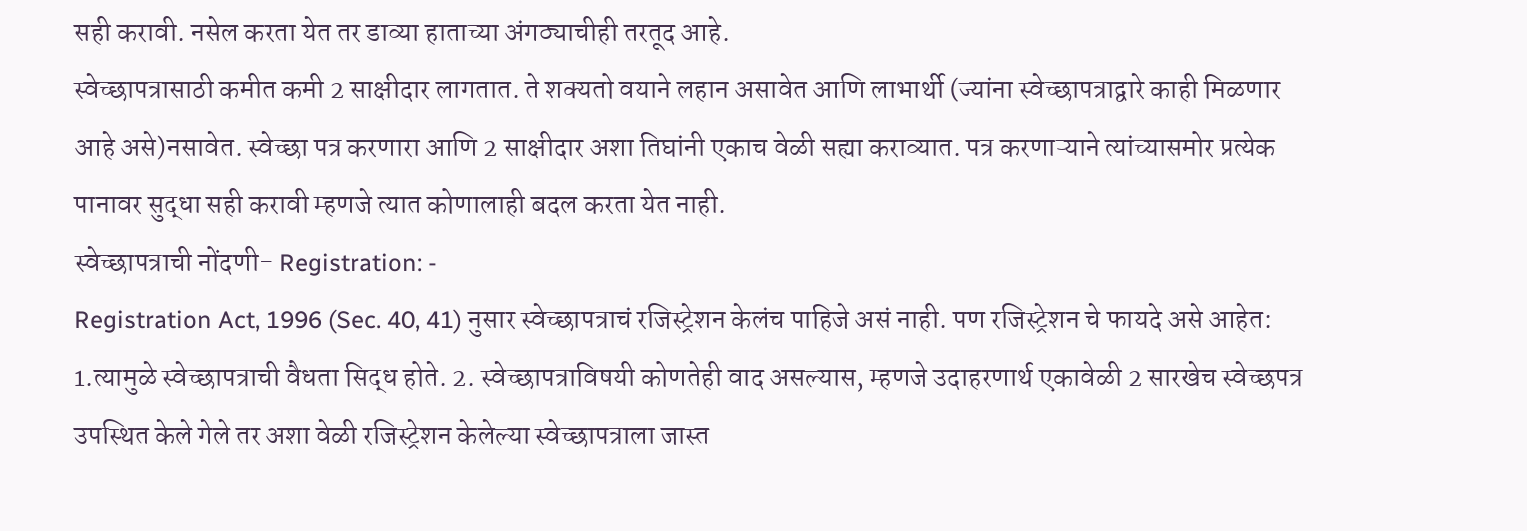सही करावी. नसेल करता येत तर डाव्या हाताच्या अंगठ्याचीही तरतूद आहे.
स्वेच्छापत्रासाठी कमीत कमी 2 साक्षीदार लागतात. ते शक्यतो वयाने लहान असावेत आणि लाभार्थी (ज्यांना स्वेच्छापत्राद्वारे काही मिळणार आहे असे)नसावेत. स्वेच्छा पत्र करणारा आणि 2 साक्षीदार अशा तिघांनी एकाच वेळी सह्या कराव्यात. पत्र करणाऱ्याने त्यांच्यासमोर प्रत्येक पानावर सुद्धा सही करावी म्हणजे त्यात कोणालाही बदल करता येत नाही.
स्वेच्छापत्राची नोंदणी- Registration: -
Registration Act, 1996 (Sec. 40, 41) नुसार स्वेच्छापत्राचं रजिस्ट्रेशन केलंच पाहिजे असं नाही. पण रजिस्ट्रेशन चे फायदे असे आहेत: 1.त्यामुळे स्वेच्छापत्राची वैधता सिद्ध होते. 2. स्वेच्छापत्राविषयी कोणतेही वाद असल्यास, म्हणजे उदाहरणार्थ एकावेळी 2 सारखेच स्वेच्छपत्र उपस्थित केले गेले तर अशा वेळी रजिस्ट्रेशन केलेल्या स्वेच्छापत्राला जास्त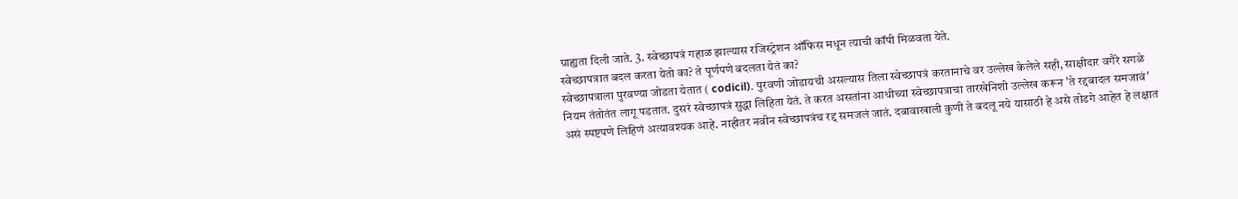ग्राह्यता दिली जाते. 3. स्वेच्छापत्रं गहाळ झाल्यास रजिस्ट्रेशन ऑफिस मधून त्याची कॉपी मिळवता येते.
स्वेच्छापत्रात बदल करता येतो का? ते पूर्णपणे बदलता येतं का?
स्वेच्छापत्राला पुरवण्या जोडता येतात ( codicil). पुरवणी जोडायची असल्यास तिला स्वेच्छापत्रं करतानाचे वर उल्लेख केलेले सही, साक्षीदार वगैरे सगळे नियम तंतोतंत लागू पडतात. दुसरं स्वेच्छापत्रं सुद्धा लिहिता येतं. ते करत असतांना आधीच्या स्वेच्छापत्राचा तारखेनिशी उल्लेख करून 'ते रद्दबादल समजावं' असं स्पष्टपणे लिहिणं अत्यावश्यक आहे. नाहीतर नवीन स्वेच्छापत्रंच रद्द समजलं जातं. दबावाखाली कुणी ते बदलू नये यासाठी हे असे तोडगे आहेत हे लक्षात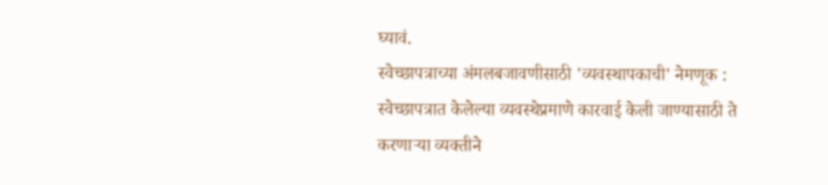घ्यावं.
स्वेच्छापत्राच्या अंमलबजावणीसाठी 'व्यवस्थापकाची' नेमणूक :
स्वेच्छापत्रात केलेल्या व्यवस्थेप्रमाणे कारवाई केली जाण्यासाठी ते करणाऱ्या व्यक्तीने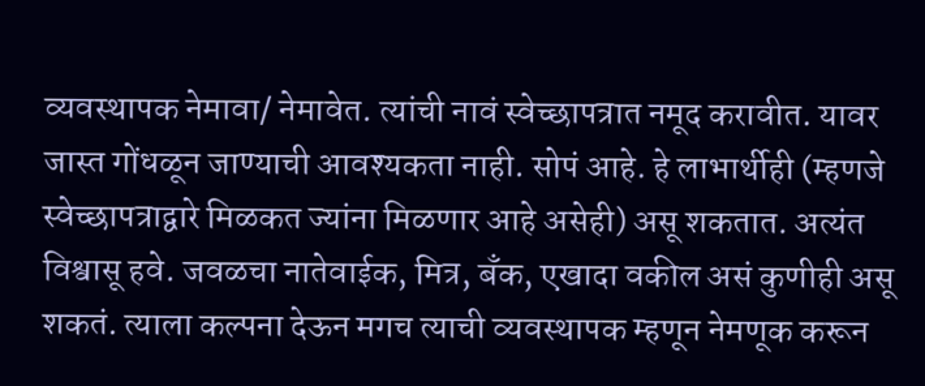व्यवस्थापक नेमावा/ नेमावेत. त्यांची नावं स्वेच्छापत्रात नमूद करावीत. यावर जास्त गोंधळून जाण्याची आवश्यकता नाही. सोपं आहे. हे लाभार्थीही (म्हणजे स्वेच्छापत्राद्वारे मिळकत ज्यांना मिळणार आहे असेही) असू शकतात. अत्यंत विश्वासू हवे. जवळचा नातेवाईक, मित्र, बँक, एखादा वकील असं कुणीही असू शकतं. त्याला कल्पना देऊन मगच त्याची व्यवस्थापक म्हणून नेमणूक करून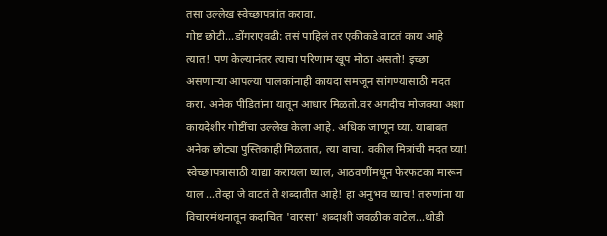तसा उल्लेख स्वेच्छापत्रांत करावा.
गोष्ट छोटी...डोंगराएवढी: तसं पाहिलं तर एकीकडे वाटतं काय आहे त्यात! पण केल्यानंतर त्याचा परिणाम खूप मोठा असतो! इच्छा असणाऱ्या आपल्या पालकांनाही कायदा समजून सांगण्यासाठी मदत करा. अनेक पीडितांना यातून आधार मिळतो.वर अगदीच मोजक्या अशा कायदेशीर गोष्टींचा उल्लेख केला आहे. अधिक जाणून घ्या. याबाबत अनेक छोट्या पुस्तिकाही मिळतात, त्या वाचा. वकील मित्रांची मदत घ्या!
स्वेच्छापत्रासाठी याद्या करायला घ्याल, आठवणींमधून फेरफटका मारून याल ...तेव्हा जे वाटतं ते शब्दातीत आहे! हा अनुभव घ्याच! तरुणांना या विचारमंथनातून कदाचित 'वारसा' शब्दाशी जवळीक वाटेल...थोडी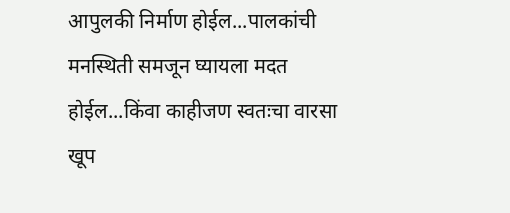आपुलकी निर्माण होईल...पालकांची मनस्थिती समजून घ्यायला मदत होईल...किंवा काहीजण स्वतःचा वारसा खूप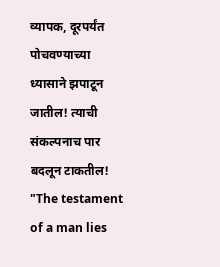व्यापक, दूरपर्यंत पोचवण्याच्या ध्यासाने झपाटून जातील! त्याची संकल्पनाच पार बदलून टाकतील! "The testament of a man lies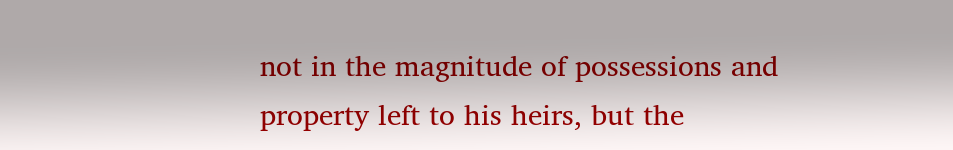not in the magnitude of possessions and property left to his heirs, but the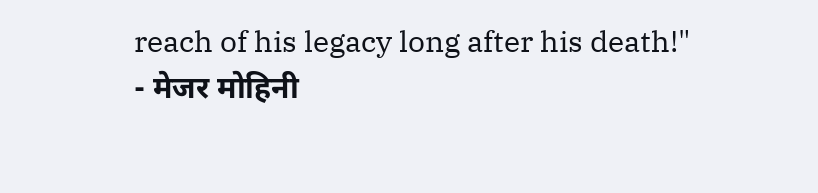reach of his legacy long after his death!"
- मेजर मोहिनी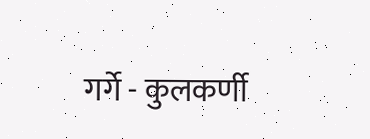गर्गे - कुलकर्णी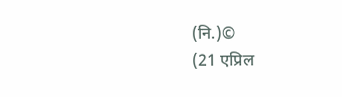(नि.)©
(21 एप्रिल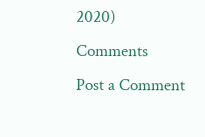2020)
Comments
Post a Comment